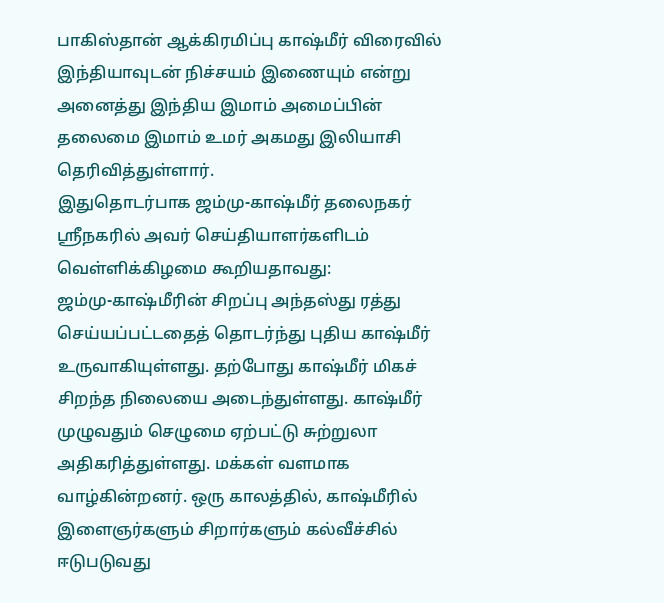பாகிஸ்தான் ஆக்கிரமிப்பு காஷ்மீர் விரைவில் இந்தியாவுடன் நிச்சயம் இணையும் என்று அனைத்து இந்திய இமாம் அமைப்பின் தலைமை இமாம் உமர் அகமது இலியாசி தெரிவித்துள்ளார்.
இதுதொடர்பாக ஜம்மு-காஷ்மீர் தலைநகர் ஸ்ரீநகரில் அவர் செய்தியாளர்களிடம் வெள்ளிக்கிழமை கூறியதாவது:
ஜம்மு-காஷ்மீரின் சிறப்பு அந்தஸ்து ரத்து செய்யப்பட்டதைத் தொடர்ந்து புதிய காஷ்மீர் உருவாகியுள்ளது. தற்போது காஷ்மீர் மிகச் சிறந்த நிலையை அடைந்துள்ளது. காஷ்மீர் முழுவதும் செழுமை ஏற்பட்டு சுற்றுலா அதிகரித்துள்ளது. மக்கள் வளமாக வாழ்கின்றனர். ஒரு காலத்தில், காஷ்மீரில் இளைஞர்களும் சிறார்களும் கல்வீச்சில் ஈடுபடுவது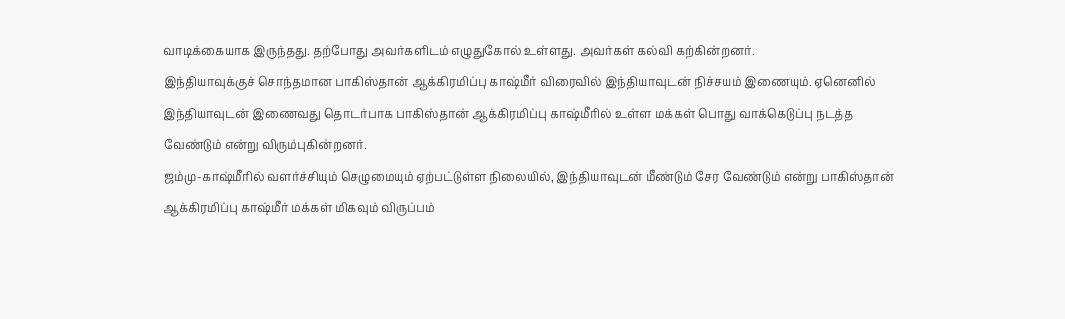வாடிக்கையாக இருந்தது. தற்போது அவர்களிடம் எழுதுகோல் உள்ளது. அவர்கள் கல்வி கற்கின்றனர்.
இந்தியாவுக்குச் சொந்தமான பாகிஸ்தான் ஆக்கிரமிப்பு காஷ்மீர் விரைவில் இந்தியாவுடன் நிச்சயம் இணையும். ஏனெனில் இந்தியாவுடன் இணைவது தொடர்பாக பாகிஸ்தான் ஆக்கிரமிப்பு காஷ்மீரில் உள்ள மக்கள் பொது வாக்கெடுப்பு நடத்த வேண்டும் என்று விரும்புகின்றனர்.
ஜம்மு-காஷ்மீரில் வளர்ச்சியும் செழுமையும் ஏற்பட்டுள்ள நிலையில், இந்தியாவுடன் மீண்டும் சேர வேண்டும் என்று பாகிஸ்தான் ஆக்கிரமிப்பு காஷ்மீர் மக்கள் மிகவும் விருப்பம்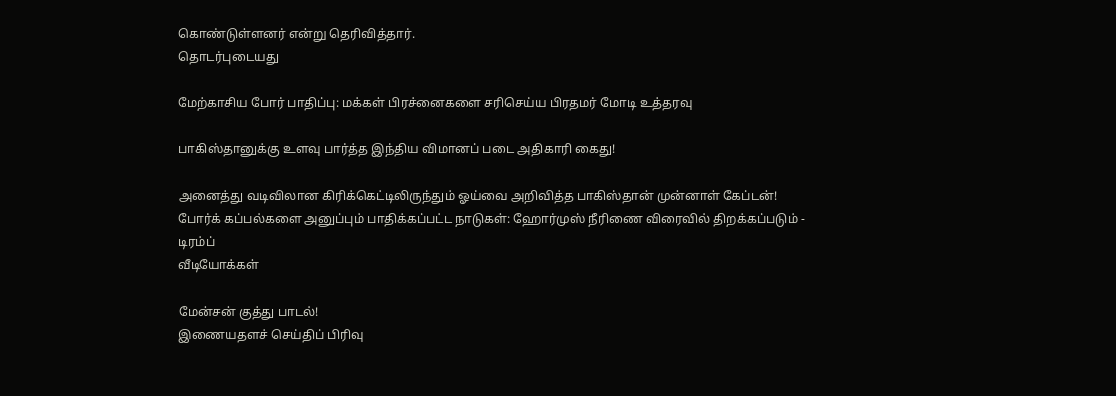கொண்டுள்ளனர் என்று தெரிவித்தார்.
தொடர்புடையது

மேற்காசிய போர் பாதிப்பு: மக்கள் பிரச்னைகளை சரிசெய்ய பிரதமர் மோடி உத்தரவு

பாகிஸ்தானுக்கு உளவு பார்த்த இந்திய விமானப் படை அதிகாரி கைது!

அனைத்து வடிவிலான கிரிக்கெட்டிலிருந்தும் ஓய்வை அறிவித்த பாகிஸ்தான் முன்னாள் கேப்டன்!
போர்க் கப்பல்களை அனுப்பும் பாதிக்கப்பட்ட நாடுகள்: ஹோர்முஸ் நீரிணை விரைவில் திறக்கப்படும் - டிரம்ப்
வீடியோக்கள்

மேன்சன் குத்து பாடல்!
இணையதளச் செய்திப் பிரிவு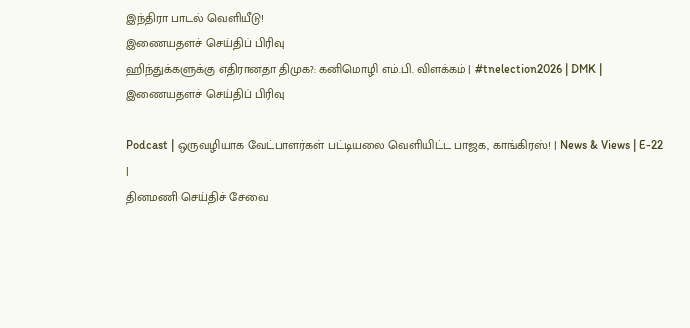இந்திரா பாடல் வெளியீடு!
இணையதளச் செய்திப் பிரிவு
ஹிந்துக்களுக்கு எதிரானதா திமுக?: கனிமொழி எம்.பி. விளக்கம் | #tnelection2026 | DMK |
இணையதளச் செய்திப் பிரிவு

Podcast | ஒருவழியாக வேட்பாளர்கள் பட்டியலை வெளியிட்ட பாஜக, காங்கிரஸ்! | News & Views | E-22 |
தினமணி செய்திச் சேவை